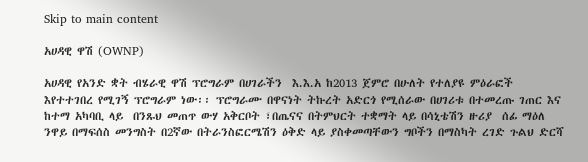Skip to main content

አሀዳዊ ዋሽ (OWNP)

አሀዳዊ የአንድ ቋት ብሄራዊ ዋሽ ፕሮግራም በሀገራችን  እ.እ.አ ከ2013 ጀምሮ በሁለት የተለያዩ ምዕራፎች እየተተገበረ የሚገኝ ፕሮግራም ነው፡፡ ፕሮግራሙ በዋናነት ትኩረት አድርጎ የሚሰራው በሀገሪቱ በተመረጡ ገጠር እና ከተማ አካባቢ ላይ  በንጹህ መጠጥ ውሃ አቅርቦት ፣በጤናና በትምህርት ተቋማት ላይ በሳኒቴሽን ዙሪያ  ሰፊ ማዕለ ንዋይ በማፍሰስ መንግስት በ2ኛው በትራንስፎርሜሽን ዕቅድ ላይ ያስቀመጣቸውን ግቦችን በማስካት ረገድ ጉልህ ድርሻ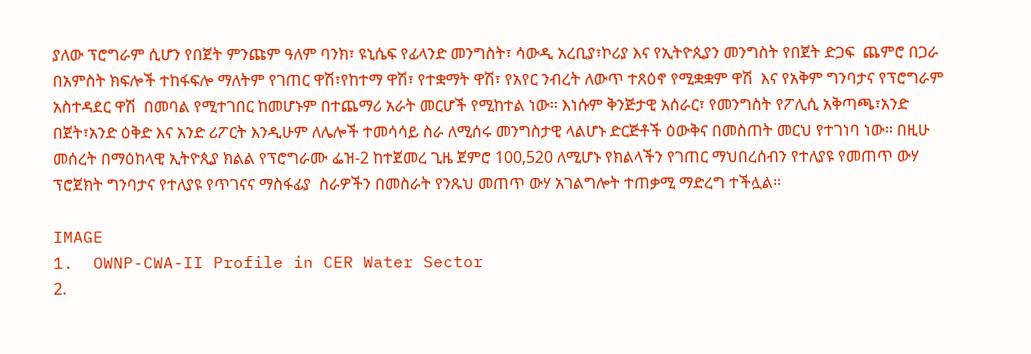ያለው ፕሮግራም ሲሆን የበጀት ምንጩም ዓለም ባንክ፣ ዩኒሴፍ የፊላንድ መንግስት፣ ሳውዲ አረቢያ፣ኮሪያ እና የኢትዮጲያን መንግስት የበጀት ድጋፍ  ጨምሮ በጋራ በአምስት ክፍሎች ተከፋፍሎ ማለትም የገጠር ዋሽ፣የከተማ ዋሽ፣ የተቋማት ዋሽ፣ የአየር ንብረት ለውጥ ተጸዕኖ የሚቋቋም ዋሽ  እና የአቅም ግንባታና የፕሮግራም አስተዳደር ዋሽ  በመባል የሚተገበር ከመሆኑም በተጨማሪ አራት መርሆች የሚከተል ነው፡፡ እነሱም ቅንጅታዊ አሰራር፣ የመንግስት የፖሊሲ አቅጣጫ፣አንድ በጀት፣አንድ ዕቅድ እና አንድ ሪፖርት እንዲሁም ለሌሎች ተመሳሳይ ስራ ለሚሰሩ መንግስታዊ ላልሆኑ ድርጅቶች ዕውቅና በመስጠት መርህ የተገነባ ነው፡፡ በዚሁ መሰረት በማዕከላዊ ኢትዮጲያ ክልል የፕሮግራሙ ፌዝ-2 ከተጀመረ ጊዜ ጀምሮ 100,520 ለሚሆኑ የክልላችን የገጠር ማህበረሰብን የተለያዩ የመጠጥ ውሃ ፕሮጀክት ግንባታና የተለያዩ የጥገናና ማስፋፊያ  ስራዎችን በመስራት የንጹህ መጠጥ ውሃ አገልግሎት ተጠቃሚ ማድረግ ተችሏል፡፡

IMAGE
1.  OWNP-CWA-II Profile in CER Water Sector
2.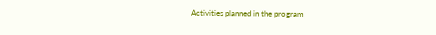Activities planned in the program